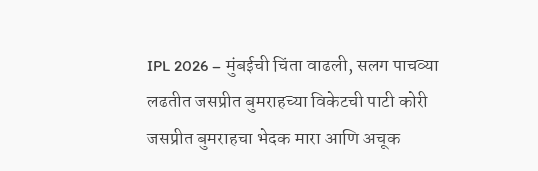IPL 2026 – मुंबईची चिंता वाढली, सलग पाचव्या लढतीत जसप्रीत बुमराहच्या विकेटची पाटी कोरी
जसप्रीत बुमराहचा भेदक मारा आणि अचूक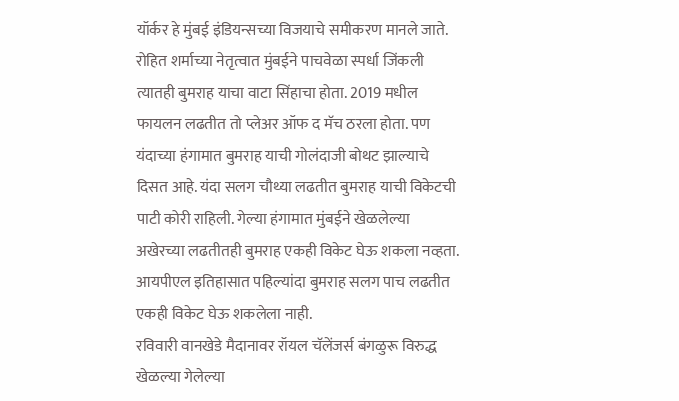यॉर्कर हे मुंबई इंडियन्सच्या विजयाचे समीकरण मानले जाते. रोहित शर्माच्या नेतृत्वात मुंबईने पाचवेळा स्पर्धा जिंकली त्यातही बुमराह याचा वाटा सिंहाचा होता. 2019 मधील फायलन लढतीत तो प्लेअर ऑफ द मॅच ठरला होता. पण यंदाच्या हंगामात बुमराह याची गोलंदाजी बोथट झाल्याचे दिसत आहे. यंदा सलग चौथ्या लढतीत बुमराह याची विकेटची पाटी कोरी राहिली. गेल्या हंगामात मुंबईने खेळलेल्या अखेरच्या लढतीतही बुमराह एकही विकेट घेऊ शकला नव्हता. आयपीएल इतिहासात पहिल्यांदा बुमराह सलग पाच लढतीत एकही विकेट घेऊ शकलेला नाही.
रविवारी वानखेडे मैदानावर रॉयल चॅलेंजर्स बंगळुरू विरुद्ध खेळल्या गेलेल्या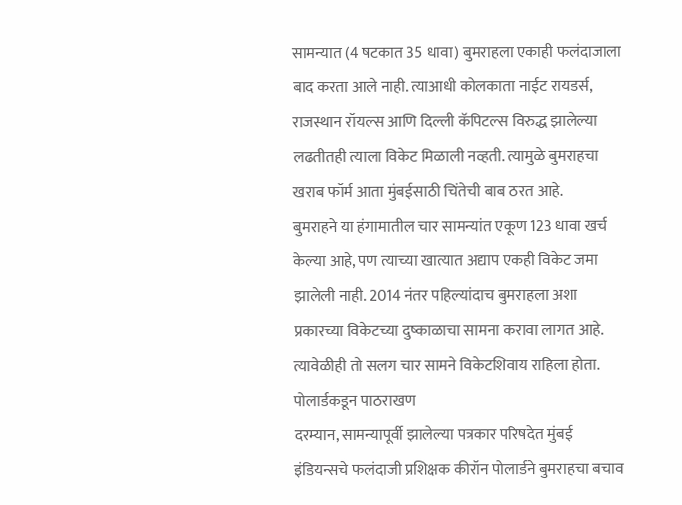सामन्यात (4 षटकात 35 धावा) बुमराहला एकाही फलंदाजाला बाद करता आले नाही. त्याआधी कोलकाता नाईट रायडर्स, राजस्थान रॉयल्स आणि दिल्ली कॅपिटल्स विरुद्ध झालेल्या लढतीतही त्याला विकेट मिळाली नव्हती. त्यामुळे बुमराहचा खराब फॉर्म आता मुंबईसाठी चिंतेची बाब ठरत आहे.
बुमराहने या हंगामातील चार सामन्यांत एकूण 123 धावा खर्च केल्या आहे, पण त्याच्या खात्यात अद्याप एकही विकेट जमा झालेली नाही. 2014 नंतर पहिल्यांदाच बुमराहला अशा प्रकारच्या विकेटच्या दुष्काळाचा सामना करावा लागत आहे. त्यावेळीही तो सलग चार सामने विकेटशिवाय राहिला होता.
पोलार्डकडून पाठराखण
दरम्यान, सामन्यापूर्वी झालेल्या पत्रकार परिषदेत मुंबई इंडियन्सचे फलंदाजी प्रशिक्षक कीरॉन पोलार्डने बुमराहचा बचाव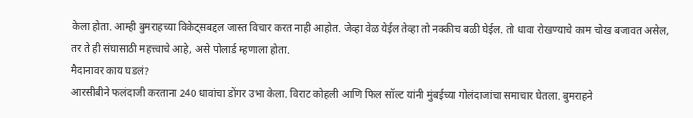केला होता. आम्ही बुमराहच्या विकेट्सबद्दल जास्त विचार करत नाही आहोत. जेव्हा वेळ येईल तेव्हा तो नक्कीच बळी घेईल. तो धावा रोखण्याचे काम चोख बजावत असेल, तर ते ही संघासाठी महत्त्वाचे आहे, असे पोलार्ड म्हणाला होता.
मैदानावर काय घडलं?
आरसीबीने फलंदाजी करताना 240 धावांचा डोंगर उभा केला. विराट कोहली आणि फिल सॉल्ट यांनी मुंबईच्या गोलंदाजांचा समाचार घेतला. बुमराहने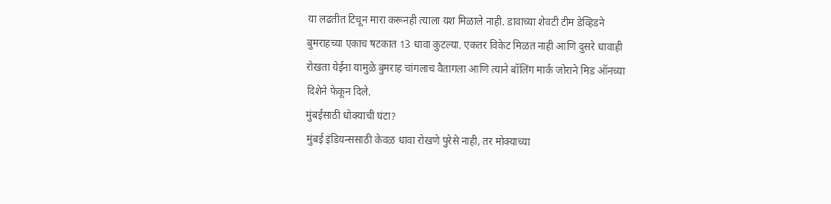या लढतीत टिचून मारा करूनही त्याला यश मिळाले नाही. डावाच्या शेवटी टीम डेव्हिडने बुमराहच्या एकाच षटकात 13 धावा कुटल्या. एकतर विकेट मिळत नाही आणि दुसरे धावाही रोखता येईना यामुळे बुमराह चांगलाच वैतागला आणि त्याने बॉलिंग मार्क जोराने मिड ऑनच्या दिशेने फेकून दिले.
मुंबईसाठी धोक्याची घंटा?
मुंबई इंडियन्ससाठी केवळ धावा रोखणे पुरेसे नाही, तर मोक्याच्या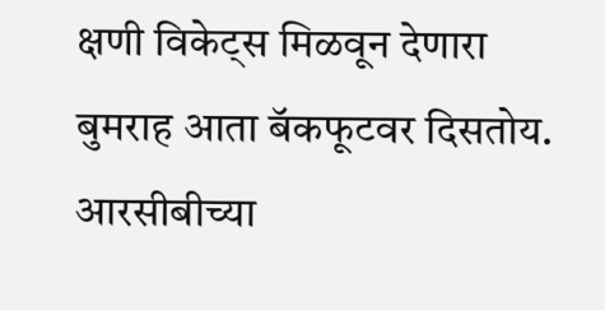क्षणी विकेट्स मिळवून देणारा बुमराह आता बॅकफूटवर दिसतोय. आरसीबीच्या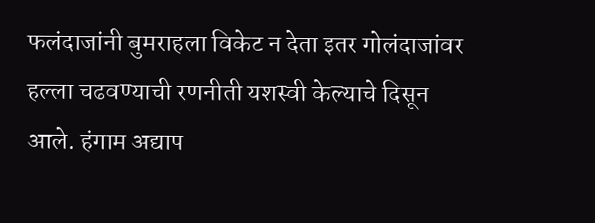फलंदाजांनी बुमराहला विकेट न देता इतर गोलंदाजांवर हल्ला चढवण्याची रणनीती यशस्वी केल्याचे दिसून आले. हंगाम अद्याप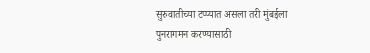सुरुवातीच्या टप्प्यात असला तरी मुंबईला पुनरागमन करण्यासाठी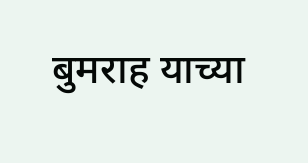बुमराह याच्या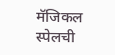मॅजिकल स्पेलची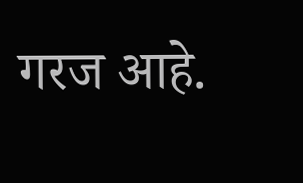गरज आहे.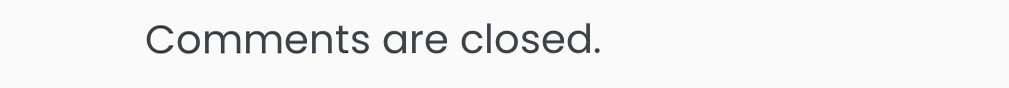Comments are closed.